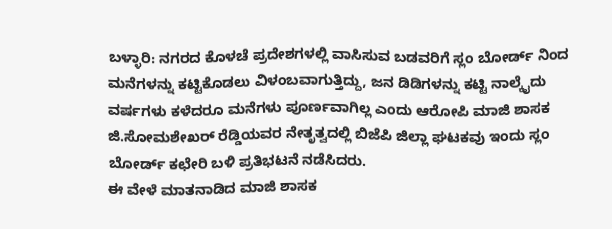ಬಳ್ಳಾರಿ: ನಗರದ ಕೊಳಚೆ ಪ್ರದೇಶಗಳಲ್ಲಿ ವಾಸಿಸುವ ಬಡವರಿಗೆ ಸ್ಲಂ ಬೋರ್ಡ್ ನಿಂದ ಮನೆಗಳನ್ನು ಕಟ್ಟಿಕೊಡಲು ವಿಳಂಬವಾಗುತ್ತಿದ್ದು, ಜನ ಡಿಡಿಗಳನ್ನು ಕಟ್ಟಿ ನಾಲ್ಕೈದು ವರ್ಷಗಳು ಕಳೆದರೂ ಮನೆಗಳು ಪೂರ್ಣವಾಗಿಲ್ಲ ಎಂದು ಆರೋಪಿ ಮಾಜಿ ಶಾಸಕ ಜಿ.ಸೋಮಶೇಖರ್ ರೆಡ್ಡಿಯವರ ನೇತೃತ್ವದಲ್ಲಿ ಬಿಜೆಪಿ ಜಿಲ್ಲಾ ಘಟಕವು ಇಂದು ಸ್ಲಂ ಬೋರ್ಡ್ ಕಛೇರಿ ಬಳಿ ಪ್ರತಿಭಟನೆ ನಡೆಸಿದರು.
ಈ ವೇಳೆ ಮಾತನಾಡಿದ ಮಾಜಿ ಶಾಸಕ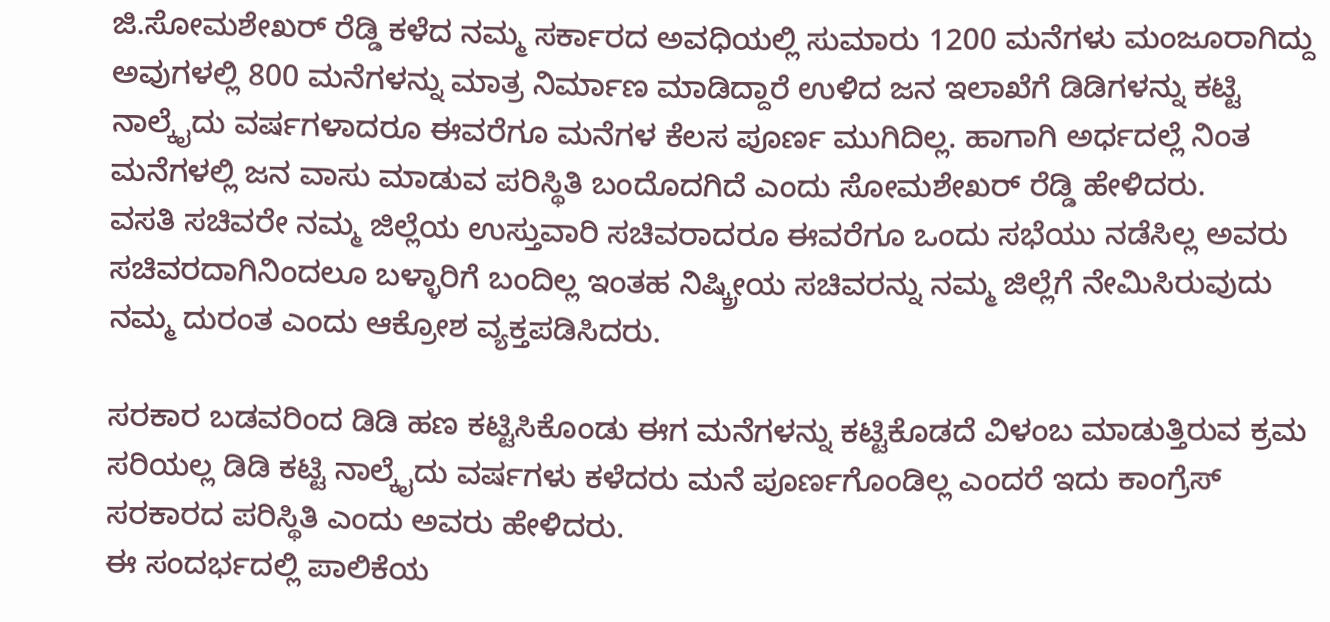ಜಿ.ಸೋಮಶೇಖರ್ ರೆಡ್ಡಿ ಕಳೆದ ನಮ್ಮ ಸರ್ಕಾರದ ಅವಧಿಯಲ್ಲಿ ಸುಮಾರು 1200 ಮನೆಗಳು ಮಂಜೂರಾಗಿದ್ದು ಅವುಗಳಲ್ಲಿ 800 ಮನೆಗಳನ್ನು ಮಾತ್ರ ನಿರ್ಮಾಣ ಮಾಡಿದ್ದಾರೆ ಉಳಿದ ಜನ ಇಲಾಖೆಗೆ ಡಿಡಿಗಳನ್ನು ಕಟ್ಟಿ ನಾಲ್ಕೈದು ವರ್ಷಗಳಾದರೂ ಈವರೆಗೂ ಮನೆಗಳ ಕೆಲಸ ಪೂರ್ಣ ಮುಗಿದಿಲ್ಲ. ಹಾಗಾಗಿ ಅರ್ಧದಲ್ಲೆ ನಿಂತ ಮನೆಗಳಲ್ಲಿ ಜನ ವಾಸು ಮಾಡುವ ಪರಿಸ್ಥಿತಿ ಬಂದೊದಗಿದೆ ಎಂದು ಸೋಮಶೇಖರ್ ರೆಡ್ಡಿ ಹೇಳಿದರು.
ವಸತಿ ಸಚಿವರೇ ನಮ್ಮ ಜಿಲ್ಲೆಯ ಉಸ್ತುವಾರಿ ಸಚಿವರಾದರೂ ಈವರೆಗೂ ಒಂದು ಸಭೆಯು ನಡೆಸಿಲ್ಲ ಅವರು ಸಚಿವರದಾಗಿನಿಂದಲೂ ಬಳ್ಳಾರಿಗೆ ಬಂದಿಲ್ಲ ಇಂತಹ ನಿಷ್ಕ್ರೀಯ ಸಚಿವರನ್ನು ನಮ್ಮ ಜಿಲ್ಲೆಗೆ ನೇಮಿಸಿರುವುದು ನಮ್ಮ ದುರಂತ ಎಂದು ಆಕ್ರೋಶ ವ್ಯಕ್ತಪಡಿಸಿದರು.

ಸರಕಾರ ಬಡವರಿಂದ ಡಿಡಿ ಹಣ ಕಟ್ಟಿಸಿಕೊಂಡು ಈಗ ಮನೆಗಳನ್ನು ಕಟ್ಟಿಕೊಡದೆ ವಿಳಂಬ ಮಾಡುತ್ತಿರುವ ಕ್ರಮ ಸರಿಯಲ್ಲ ಡಿಡಿ ಕಟ್ಟಿ ನಾಲ್ಕೈದು ವರ್ಷಗಳು ಕಳೆದರು ಮನೆ ಪೂರ್ಣಗೊಂಡಿಲ್ಲ ಎಂದರೆ ಇದು ಕಾಂಗ್ರೆಸ್ ಸರಕಾರದ ಪರಿಸ್ಥಿತಿ ಎಂದು ಅವರು ಹೇಳಿದರು.
ಈ ಸಂದರ್ಭದಲ್ಲಿ ಪಾಲಿಕೆಯ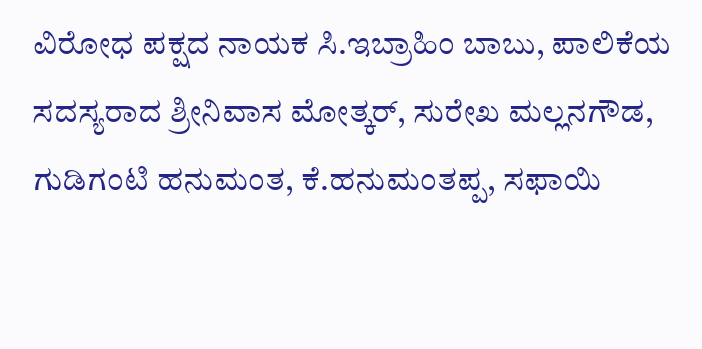ವಿರೋಧ ಪಕ್ಷದ ನಾಯಕ ಸಿ.ಇಬ್ರಾಹಿಂ ಬಾಬು, ಪಾಲಿಕೆಯ ಸದಸ್ಯರಾದ ಶ್ರೀನಿವಾಸ ಮೋತ್ಕರ್, ಸುರೇಖ ಮಲ್ಲನಗೌಡ, ಗುಡಿಗಂಟಿ ಹನುಮಂತ, ಕೆ.ಹನುಮಂತಪ್ಪ, ಸಫಾಯಿ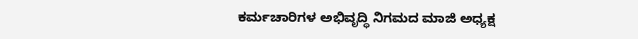ಕರ್ಮಚಾರಿಗಳ ಅಭಿವೃದ್ಧಿ ನಿಗಮದ ಮಾಜಿ ಅಧ್ಯಕ್ಷ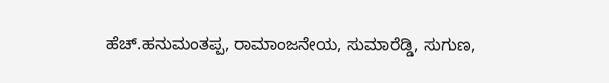ಹೆಚ್.ಹನುಮಂತಪ್ಪ, ರಾಮಾಂಜನೇಯ, ಸುಮಾರೆಡ್ಡಿ, ಸುಗುಣ,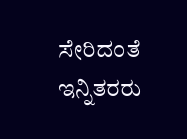ಸೇರಿದಂತೆ ಇನ್ನಿತರರು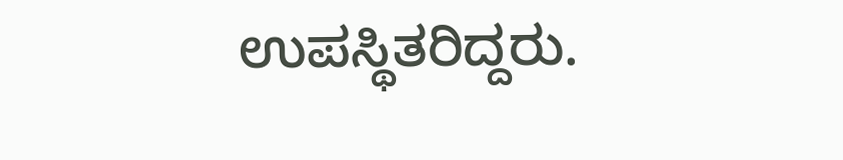ಉಪಸ್ಥಿತರಿದ್ದರು.